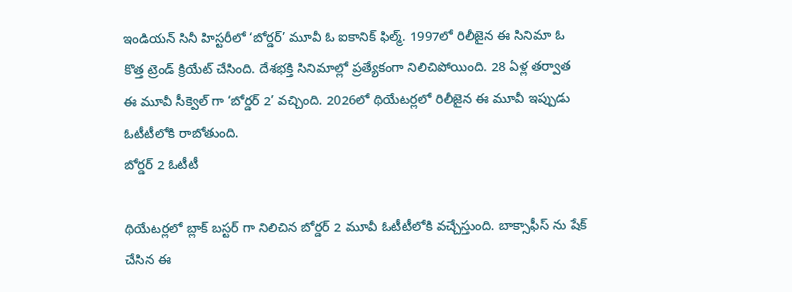ఇండియన్ సినీ హిస్టరీలో ‘బోర్డర్’ మూవీ ఓ ఐకానిక్ ఫిల్మ్. 1997లో రిలీజైన ఈ సినిమా ఓ కొత్త ట్రెండ్ క్రియేట్ చేసింది. దేశభక్తి సినిమాల్లో ప్రత్యేకంగా నిలిచిపోయింది. 28 ఏళ్ల తర్వాత ఈ మూవీ సీక్వెల్ గా ‘బోర్డర్ 2’ వచ్చింది. 2026లో థియేటర్లలో రిలీజైన ఈ మూవీ ఇప్పుడు ఓటీటీలోకి రాబోతుంది.
బోర్డర్ 2 ఓటీటీ

థియేటర్లలో బ్లాక్ బస్టర్ గా నిలిచిన బోర్డర్ 2 మూవీ ఓటీటీలోకి వచ్చేస్తుంది. బాక్సాఫీస్ ను షేక్ చేసిన ఈ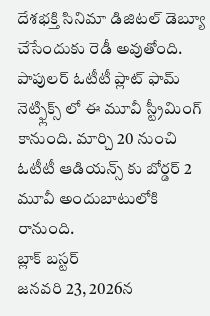దేశభక్తి సినిమా డిజిటల్ డెబ్యూ చేసేందుకు రెడీ అవుతోంది. పాపులర్ ఓటీటీ ప్లాట్ ఫామ్ నెట్ఫ్లిక్స్ లో ఈ మూవీ స్ట్రీమింగ్ కానుంది. మార్చి 20 నుంచి ఓటీటీ ఆడియన్స్ కు బోర్డర్ 2 మూవీ అందుబాటులోకి రానుంది.
బ్లాక్ బస్టర్
జనవరి 23, 2026న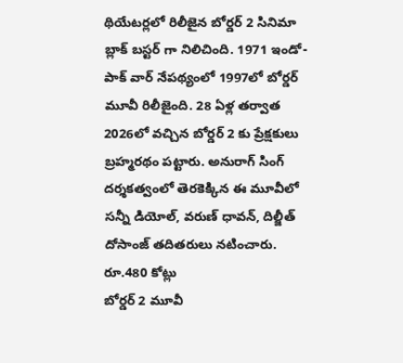థియేటర్లలో రిలీజైన బోర్డర్ 2 సినిమా బ్లాక్ బస్టర్ గా నిలిచింది. 1971 ఇండో-పాక్ వార్ నేపథ్యంలో 1997లో బోర్డర్ మూవీ రిలీజైంది. 28 ఏళ్ల తర్వాత 2026లో వచ్చిన బోర్డర్ 2 కు ప్రేక్షకులు బ్రహ్మరథం పట్టారు. అనురాగ్ సింగ్ దర్శకత్వంలో తెరకెక్కిన ఈ మూవీలో సన్నీ డియోల్, వరుణ్ ధావన్, దిల్జీత్ దోసాంజ్ తదితరులు నటించారు.
రూ.480 కోట్లు
బోర్డర్ 2 మూవీ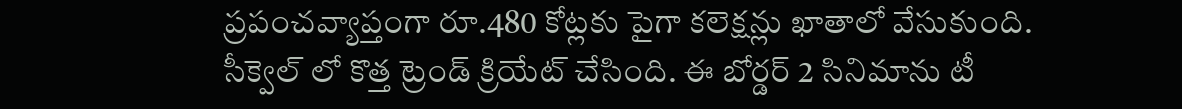ప్రపంచవ్యాప్తంగా రూ.480 కోట్లకు పైగా కలెక్షన్లు ఖాతాలో వేసుకుంది. సీక్వెల్ లో కొత్త ట్రెండ్ క్రియేట్ చేసింది. ఈ బోర్డర్ 2 సినిమాను టీ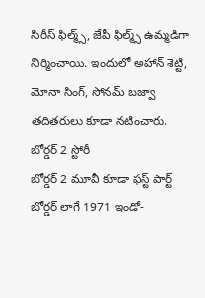సిరీస్ ఫిల్మ్స్, జేపీ ఫిల్మ్స్ ఉమ్మడిగా నిర్మించాయి. ఇందులో అహాన్ శెట్టి, మోనా సింగ్, సోనమ్ బజ్వా తదితరులు కూడా నటించారు.
బోర్డర్ 2 స్టోరీ
బోర్డర్ 2 మూవీ కూడా ఫస్ట్ పార్ట్ బోర్డర్ లాగే 1971 ఇండో-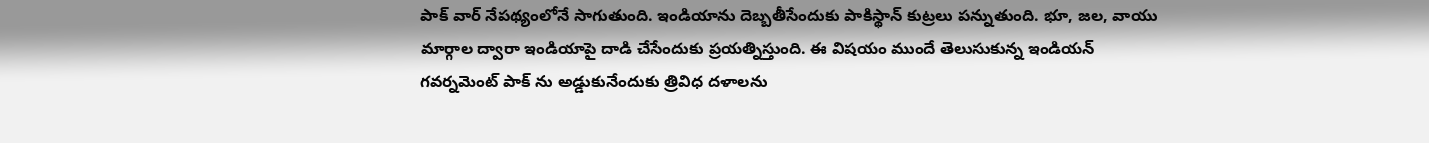పాక్ వార్ నేపథ్యంలోనే సాగుతుంది. ఇండియాను దెబ్బతీసేందుకు పాకిస్థాన్ కుట్రలు పన్నుతుంది. భూ, జల, వాయు మార్గాల ద్వారా ఇండియాపై దాడి చేసేందుకు ప్రయత్నిస్తుంది. ఈ విషయం ముందే తెలుసుకున్న ఇండియన్ గవర్నమెంట్ పాక్ ను అడ్డుకునేందుకు త్రివిధ దళాలను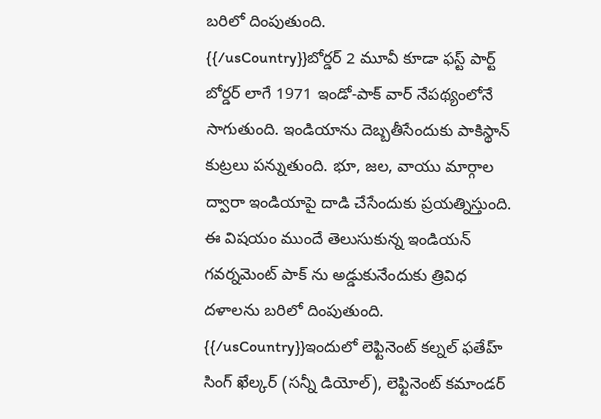బరిలో దింపుతుంది.
{{/usCountry}}బోర్డర్ 2 మూవీ కూడా ఫస్ట్ పార్ట్ బోర్డర్ లాగే 1971 ఇండో-పాక్ వార్ నేపథ్యంలోనే సాగుతుంది. ఇండియాను దెబ్బతీసేందుకు పాకిస్థాన్ కుట్రలు పన్నుతుంది. భూ, జల, వాయు మార్గాల ద్వారా ఇండియాపై దాడి చేసేందుకు ప్రయత్నిస్తుంది. ఈ విషయం ముందే తెలుసుకున్న ఇండియన్ గవర్నమెంట్ పాక్ ను అడ్డుకునేందుకు త్రివిధ దళాలను బరిలో దింపుతుంది.
{{/usCountry}}ఇందులో లెఫ్టినెంట్ కల్నల్ ఫతేహ్ సింగ్ ఖేల్కర్ (సన్నీ డియోల్), లెఫ్టినెంట్ కమాండర్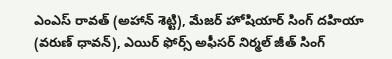ఎంఎస్ రావత్ (అహాన్ శెట్టి), మేజర్ హోషియార్ సింగ్ దహియా (వరుణ్ ధావన్), ఎయిర్ ఫోర్స్ అఫీసర్ నిర్మల్ జీత్ సింగ్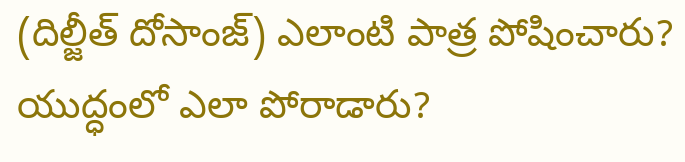(దిల్జీత్ దోసాంజ్) ఎలాంటి పాత్ర పోషించారు? యుద్ధంలో ఎలా పోరాడారు?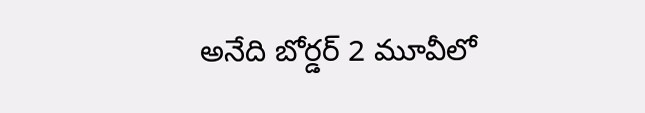అనేది బోర్డర్ 2 మూవీలో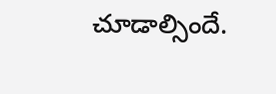చూడాల్సిందే.